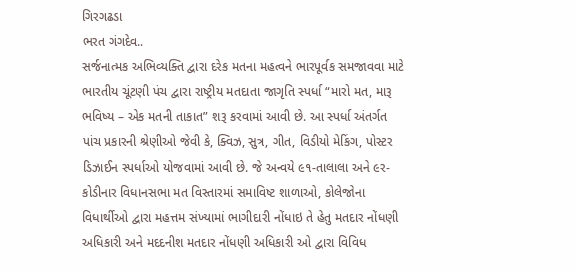ગિરગઢડા
ભરત ગંગદેવ..
સર્જનાત્મક અભિવ્યક્તિ દ્વારા દરેક મતના મહત્વને ભારપૂર્વક સમજાવવા માટે ભારતીય ચૂંટણી પંચ દ્વારા રાષ્ટ્રીય મતદાતા જાગૃતિ સ્પર્ધા “મારો મત, મારૂ ભવિષ્ય – એક મતની તાકાત” શરૂ કરવામાં આવી છે. આ સ્પર્ધા અંતર્ગત પાંચ પ્રકારની શ્રેણીઓ જેવી કે, ક્વિઝ, સુત્ર, ગીત, વિડીયો મેકિંગ, પોસ્ટર ડિઝાઈન સ્પર્ધાઓ યોજવામાં આવી છે. જે અન્વયે ૯૧-તાલાલા અને ૯ર-કોડીનાર વિધાનસભા મત વિસ્તારમાં સમાવિષ્ટ શાળાઓ, કોલેજોના વિધાર્થીઓ દ્વારા મહત્તમ સંખ્યામાં ભાગીદારી નોંધાઇ તે હેતુ મતદાર નોંધણી અધિકારી અને મદદનીશ મતદાર નોંધણી અધિકારી ઓ દ્વારા વિવિધ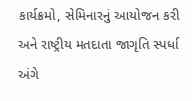કાર્યક્રમો, સેમિનારનું આયોજન કરી અને રાષ્ટ્રીય મતદાતા જાગૃતિ સ્પર્ધા અંગે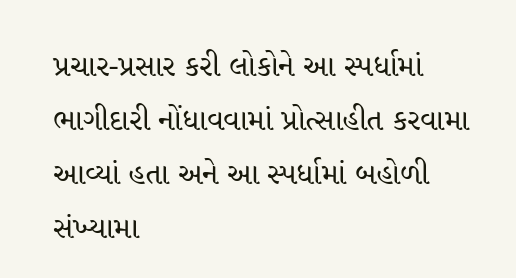પ્રચાર-પ્રસાર કરી લોકોને આ સ્પર્ધામાં ભાગીદારી નોંધાવવામાં પ્રોત્સાહીત કરવામા આવ્યાં હતા અને આ સ્પર્ધામાં બહોળી સંખ્યામા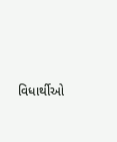વિધાર્થીઓ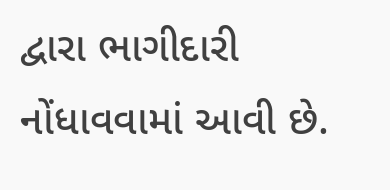દ્વારા ભાગીદારી નોંધાવવામાં આવી છે.